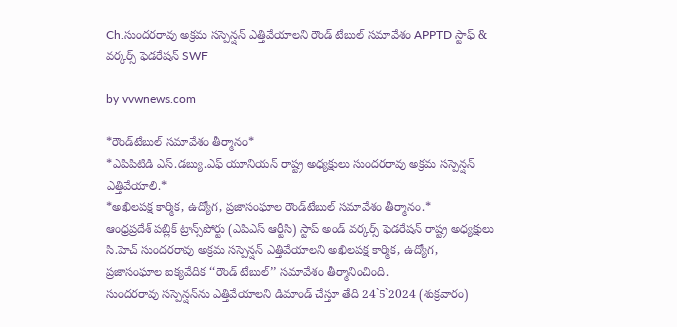Ch.సుందరరావు అక్రమ సస్పెన్షన్ ఎత్తివేయాలని రౌండ్ టేబుల్ సమావేశం APPTD స్టాఫ్ & వర్కర్స్ ఫెడరేషన్ SWF

by vvwnews.com

*రౌండ్‌టేబుల్‌ సమావేశం తీర్మానం*
*ఎపిపిటిడి ఎస్‌.డబ్యు.ఎఫ్‌ యూనియన్‌ రాష్ట్ర అధ్యక్షులు సుందరరావు అక్రమ సస్పెన్షన్‌ ఎత్తివేయాలి.*
*అఖిలపక్ష కార్మిక, ఉద్యోగ, ప్రజాసంఘాల రౌండ్‌టేబుల్‌ సమావేశం తీర్మానం.*
ఆంధ్రప్రదేశ్‌ పబ్లిక్‌ ట్రాన్స్‌పోర్టు (ఎపిఎస్‌ ఆర్టీసి) స్టాప్‌ అండ్‌ వర్కర్స్‌ ఫెడరేషన్‌ రాష్ట్ర అధ్యక్షులు సి.హెచ్‌ సుందరరావు అక్రమ సస్పెన్షన్‌ ఎత్తివేయాలని అఖిలపక్ష కార్మిక, ఉద్యోగ, ప్రజాసంఘాల ఐక్యవేదిక ‘‘రౌండ్‌ టేబుల్‌’’ సమావేశం తీర్మానించింది.
సుందరరావు సస్పెన్షన్‌ను ఎత్తివేయాలని డిమాండ్‌ చేస్తూ తేది 24`5`2024 (శుక్రవారం)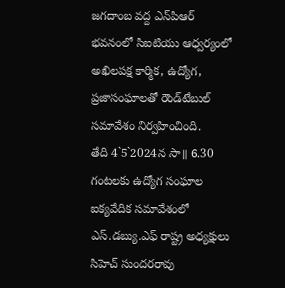జగదాంబ వద్ద ఎన్‌పిఆర్‌ భవనంలో సిఐటియు ఆధ్వర్యంలో అఖిలపక్ష కార్మిక, ఉద్యోగ, ప్రజాసంఘాలతో రౌండ్‌టేబుల్‌ సమావేశం నిర్వహించింది.
తేది 4`5`2024న సా॥ 6.30 గంటలకు ఉద్యోగ సంఘాల ఐక్యవేదిక సమావేశంలో ఎస్‌.డబ్యు.ఎఫ్‌ రాష్ట్ర అధ్యక్షులు సిహెచ్‌ సుందరరావు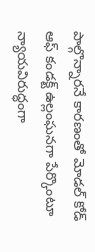పాల్గొన్నారనే కారణంతో మోడల్‌ కోడ్‌ ఆఫ్‌ కండక్ట్‌ ఉల్లంఘనగా పేర్కొంటూ న్యాయవిరుద్ధంగా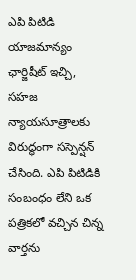ఎపి పిటిడి యాజమాన్యం ఛార్జిషీట్‌ ఇచ్చి, సహజ న్యాయసూత్రాలకు విరుద్ధంగా సస్పెన్షన్‌ చేసింది. ఎపి పిటిడికి సంబంధం లేని ఒక పత్రికలో వచ్చిన చిన్న వార్తను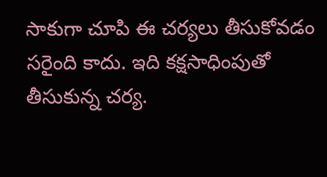సాకుగా చూపి ఈ చర్యలు తీసుకోవడం సరైంది కాదు. ఇది కక్షసాధింపుతో తీసుకున్న చర్య.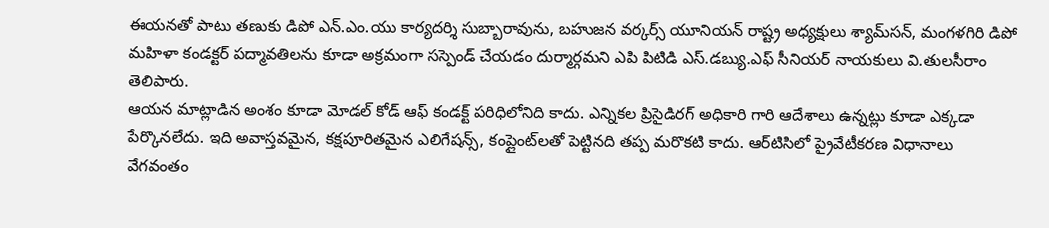ఈయనతో పాటు తణుకు డిపో ఎన్‌.ఎం.యు కార్యదర్శి సుబ్బారావును, బహుజన వర్కర్స్‌ యూనియన్‌ రాష్ట్ర అధ్యక్షులు శ్యామ్‌సన్‌, మంగళగిరి డిపో మహిళా కండక్టర్‌ పద్మావతిలను కూడా అక్రమంగా సస్పెండ్‌ చేయడం దుర్మార్గమని ఎపి పిటిడి ఎస్‌.డబ్యు.ఎఫ్‌ సీనియర్‌ నాయకులు వి.తులసీరాం తెలిపారు.
ఆయన మాట్లాడిన అంశం కూడా మోడల్‌ కోడ్‌ ఆఫ్‌ కండక్ట్‌ పరిధిలోనిది కాదు. ఎన్నికల ప్రిసైడిరగ్‌ అధికారి గారి ఆదేశాలు ఉన్నట్లు కూడా ఎక్కడా పేర్కొనలేదు. ఇది అవాస్తవమైన, కక్షపూరితమైన ఎలిగేషన్స్‌, కంప్లైంట్‌లతో పెట్టినది తప్ప మరొకటి కాదు. ఆర్‌టిసిలో ప్రైవేటీకరణ విధానాలు వేగవంతం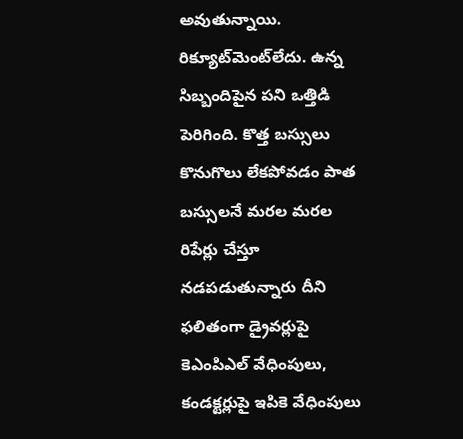అవుతున్నాయి. రిక్యూట్‌మెంట్‌లేదు. ఉన్న సిబ్బందిపైన పని ఒత్తిడి పెరిగింది. కొత్త బస్సులు కొనుగొలు లేకపోవడం పాత బస్సులనే మరల మరల రిపేర్లు చేస్తూ నడపడుతున్నారు దీని ఫలితంగా డ్రైవర్లుపై కెఎంపిఎల్‌ వేధింపులు, కండక్టర్లుపై ఇపికె వేధింపులు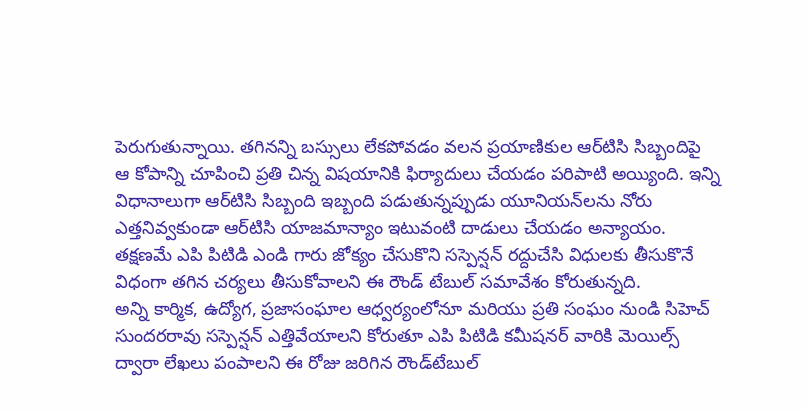పెరుగుతున్నాయి. తగినన్ని బస్సులు లేకపోవడం వలన ప్రయాణికుల ఆర్‌టిసి సిబ్బందిపై ఆ కోపాన్ని చూపించి ప్రతి చిన్న విషయానికి ఫిర్యాదులు చేయడం పరిపాటి అయ్యింది. ఇన్ని విధానాలుగా ఆర్‌టిసి సిబ్బంది ఇబ్బంది పడుతున్నప్పుడు యూనియన్‌లను నోరు ఎత్తనివ్వకుండా ఆర్‌టిసి యాజమాన్యాం ఇటువంటి దాడులు చేయడం అన్యాయం. తక్షణమే ఎపి పిటిడి ఎండి గారు జోక్యం చేసుకొని సస్పెన్షన్‌ రద్దుచేసి విధులకు తీసుకొనే విధంగా తగిన చర్యలు తీసుకోవాలని ఈ రౌండ్‌ టేబుల్‌ సమావేశం కోరుతున్నది.
అన్ని కార్మిక, ఉద్యోగ, ప్రజాసంఘాల ఆధ్వర్యంలోనూ మరియు ప్రతి సంఘం నుండి సిహెచ్‌ సుందరరావు సస్పెన్షన్‌ ఎత్తివేయాలని కోరుతూ ఎపి పిటిడి కమీషనర్‌ వారికి మెయిల్స్‌ ద్వారా లేఖలు పంపాలని ఈ రోజు జరిగిన రౌండ్‌టేబుల్‌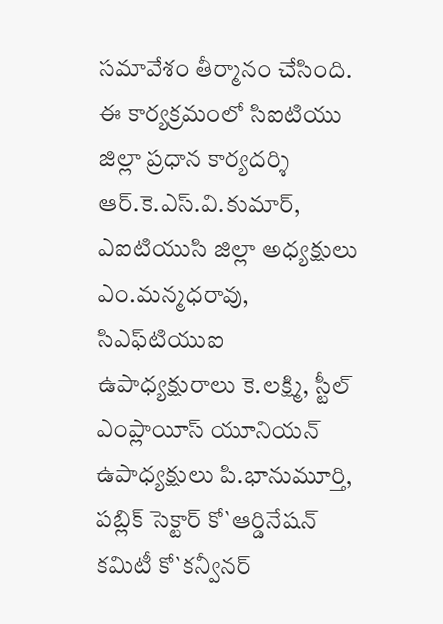సమావేశం తీర్మానం చేసింది.
ఈ కార్యక్రమంలో సిఐటియు జిల్లా ప్రధాన కార్యదర్శి ఆర్‌.కె.ఎస్‌.వి.కుమార్‌, ఎఐటియుసి జిల్లా అధ్యక్షులు ఎం.మన్మధరావు, సిఎఫ్‌టియుఐ ఉపాధ్యక్షురాలు కె.లక్ష్మి, స్టీల్‌ ఎంప్లాయీస్‌ యూనియన్‌ ఉపాధ్యక్షులు పి.భానుమూర్తి, పబ్లిక్‌ సెక్టార్‌ కో`ఆర్డినేషన్‌ కమిటీ కో`కన్వీనర్‌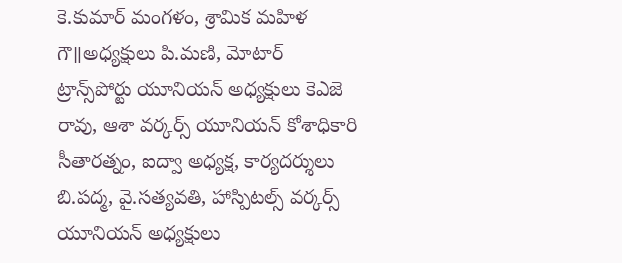కె.కుమార్‌ మంగళం, శ్రామిక మహిళ గౌ॥అధ్యక్షులు పి.మణి, మోటార్‌ ట్రాన్స్‌పోర్టు యూనియన్‌ అధ్యక్షులు కెఎజె రావు, ఆశా వర్కర్స్‌ యూనియన్‌ కోశాధికారి సీతారత్నం, ఐద్వా అధ్యక్ష, కార్యదర్శులు బి.పద్మ, వై.సత్యవతి, హాస్పిటల్స్‌ వర్కర్స్‌ యూనియన్‌ అధ్యక్షులు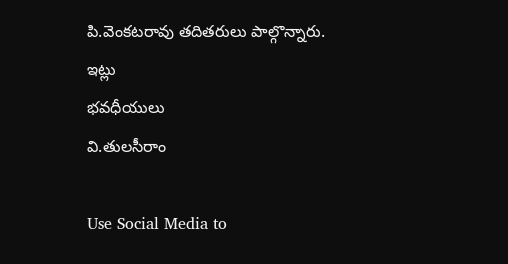పి.వెంకటరావు తదితరులు పాల్గొన్నారు.
ఇట్లు
భవధీయులు
వి.తులసీరాం

Use Social Media to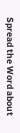Spread the Word about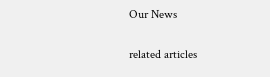Our News

related articles